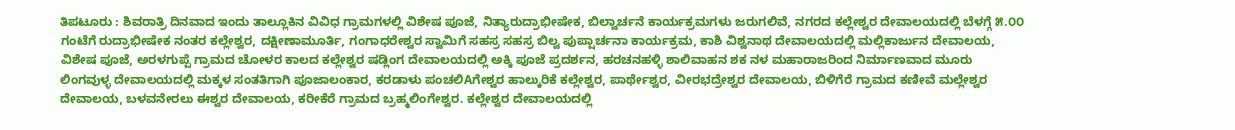ತಿಪಟೂರು : ಶಿವರಾತ್ರಿ ದಿನವಾದ ಇಂದು ತಾಲ್ಲೂಕಿನ ವಿವಿಧ ಗ್ರಾಮಗಳಲ್ಲಿ ವಿಶೇಷ ಪೂಜೆ, ನಿತ್ಯಾರುದ್ರಾಭೀಷೇಕ, ಬಿಲ್ವಾರ್ಚನೆ ಕಾರ್ಯಕ್ರಮಗಳು ಜರುಗಲಿವೆ, ನಗರದ ಕಲ್ಲೇಶ್ವರ ದೇವಾಲಯದಲ್ಲಿ ಬೆಳಗ್ಗೆ ೫.೦೦ ಗಂಟೆಗೆ ರುದ್ರಾಭೀಷೇಕ ನಂತರ ಕಲ್ಲೇಶ್ವರ, ದಕ್ಷೀಣಾಮೂರ್ತಿ, ಗಂಗಾಧರೇಶ್ವರ ಸ್ವಾಮಿಗೆ ಸಹಸ್ರ ಸಹಸ್ರ ಬಿಲ್ವ ಪುಪ್ಷಾರ್ಚನಾ ಕಾರ್ಯಕ್ರಮ, ಕಾಶಿ ವಿಶ್ವನಾಥ ದೇವಾಲಯದಲ್ಲಿ ಮಲ್ಲಿಕಾರ್ಜುನ ದೇವಾಲಯ, ವಿಶೇಷ ಪೂಜೆ, ಅರಳಗುಪ್ಪೆ ಗ್ರಾಮದ ಚೋಳರ ಕಾಲದ ಕಲ್ಲೇಶ್ವರ ಷಡ್ಲಿಂಗ ದೇವಾಲಯದಲ್ಲಿ ಅಕ್ಕಿ ಪೂಜೆ ಪ್ರದರ್ಶನ, ಹರಚನಹಳ್ಳಿ ಶಾಲಿವಾಹನ ಶಕ ನಳ ಮಹಾರಾಜರಿಂದ ನಿರ್ಮಾಣವಾದ ಮೂರು ಲಿಂಗವುಳ್ಳ ದೇವಾಲಯದಲ್ಲಿ ಮಕ್ಕಳ ಸಂತತಿಗಾಗಿ ಪೂಜಾಲಂಕಾರ, ಕರಡಾಳು ಪಂಚಲಿAಗೇಶ್ವರ ಹಾಲ್ಕುರಿಕೆ ಕಲ್ಲೇಶ್ವರ, ಪಾರ್ಥೇಶ್ವರ, ವೀರಭದ್ರೇಶ್ವರ ದೇವಾಲಯ, ಬಿಳಿಗೆರೆ ಗ್ರಾಮದ ಕಣೀವೆ ಮಲ್ಲೇಶ್ವರ ದೇವಾಲಯ, ಬಳವನೇರಲು ಈಶ್ವರ ದೇವಾಲಯ, ಕರೀಕೆರೆ ಗ್ರಾಮದ ಬ್ರಹ್ಮಲಿಂಗೇಶ್ವರ. ಕಲ್ಲೇಶ್ವರ ದೇವಾಲಯದಲ್ಲಿ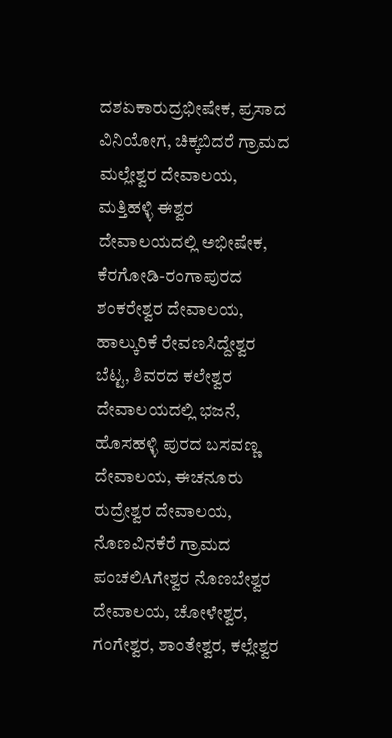ದಶಏಕಾರುದ್ರಭೀಷೇಕ, ಪ್ರಸಾದ ವಿನಿಯೋಗ, ಚಿಕ್ಕಬಿದರೆ ಗ್ರಾಮದ ಮಲ್ಲೇಶ್ವರ ದೇವಾಲಯ, ಮತ್ತಿಹಳ್ಳಿ ಈಶ್ವರ ದೇವಾಲಯದಲ್ಲಿ ಅಭೀಷೇಕ, ಕೆರಗೋಡಿ-ರಂಗಾಪುರದ ಶಂಕರೇಶ್ವರ ದೇವಾಲಯ, ಹಾಲ್ಕುರಿಕೆ ರೇವಣಸಿದ್ದೇಶ್ವರ ಬೆಟ್ಟ, ಶಿವರದ ಕಲೇಶ್ವರ ದೇವಾಲಯದಲ್ಲಿ ಭಜನೆ, ಹೊಸಹಳ್ಳಿ ಪುರದ ಬಸವಣ್ಣ ದೇವಾಲಯ, ಈಚನೂರು ರುದ್ರೇಶ್ವರ ದೇವಾಲಯ, ನೊಣವಿನಕೆರೆ ಗ್ರಾಮದ ಪಂಚಲಿAಗೇಶ್ವರ ನೊಣಬೇಶ್ವರ ದೇವಾಲಯ, ಚೋಳೇಶ್ವರ, ಗಂಗೇಶ್ವರ, ಶಾಂತೇಶ್ವರ, ಕಲ್ಲೇಶ್ವರ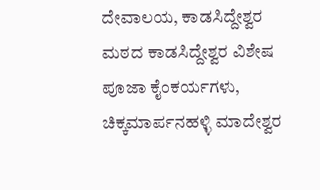ದೇವಾಲಯ, ಕಾಡಸಿದ್ದೇಶ್ವರ ಮಠದ ಕಾಡಸಿದ್ದೇಶ್ವರ ವಿಶೇಷ ಪೂಜಾ ಕೈಂಕರ್ಯಗಳು, ಚಿಕ್ಕಮಾರ್ಪನಹಳ್ಳಿ ಮಾದೇಶ್ವರ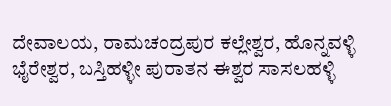ದೇವಾಲಯ, ರಾಮಚಂದ್ರಪುರ ಕಲ್ಲೇಶ್ವರ, ಹೊನ್ನವಳ್ಳಿ ಭೈರೇಶ್ವರ, ಬಸ್ತಿಹಳ್ಳೀ ಪುರಾತನ ಈಶ್ವರ ಸಾಸಲಹಳ್ಳಿ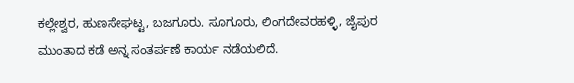ಕಲ್ಲೇಶ್ವರ, ಹುಣಸೇಘಟ್ಟ, ಬಜಗೂರು. ಸೂಗೂರು, ಲಿಂಗದೇವರಹಳ್ಳಿ, ಜೈಪುರ ಮುಂತಾದ ಕಡೆ ಅನ್ನ ಸಂತರ್ಪಣೆ ಕಾರ್ಯ ನಡೆಯಲಿದೆ.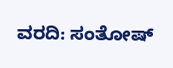ವರದಿ: ಸಂತೋಷ್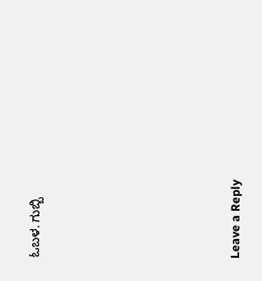ಓಬಳ. ಗುಬ್ಬಿ










Leave a Reply